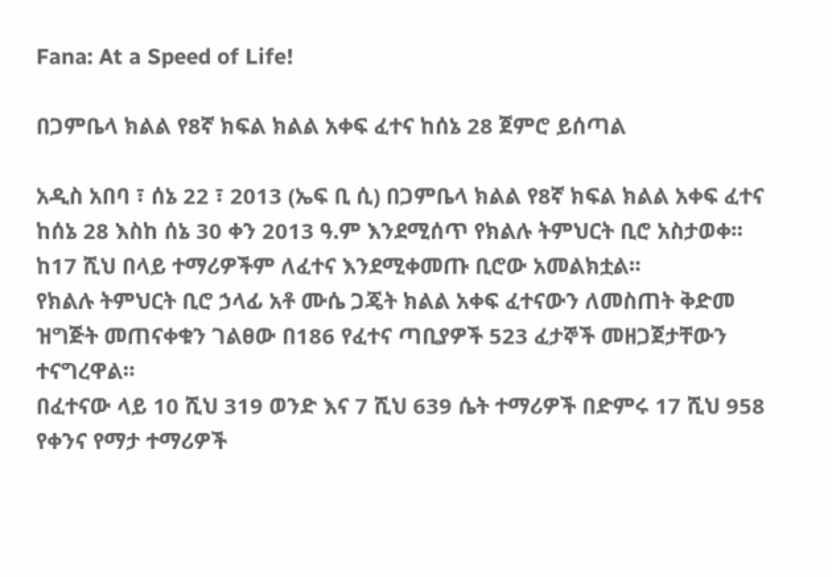Fana: At a Speed of Life!

በጋምቤላ ክልል የ8ኛ ክፍል ክልል አቀፍ ፈተና ከሰኔ 28 ጀምሮ ይሰጣል

አዲስ አበባ ፣ ሰኔ 22 ፣ 2013 (ኤፍ ቢ ሲ) በጋምቤላ ክልል የ8ኛ ክፍል ክልል አቀፍ ፈተና ከሰኔ 28 እስከ ሰኔ 30 ቀን 2013 ዓ.ም እንደሚሰጥ የክልሉ ትምህርት ቢሮ አስታወቀ፡፡
ከ17 ሺህ በላይ ተማሪዎችም ለፈተና እንደሚቀመጡ ቢሮው አመልክቷል፡፡
የክልሉ ትምህርት ቢሮ ኃላፊ አቶ ሙሴ ጋጄት ክልል አቀፍ ፈተናውን ለመስጠት ቅድመ ዝግጅት መጠናቀቁን ገልፀው በ186 የፈተና ጣቢያዎች 523 ፈታኞች መዘጋጀታቸውን ተናግረዋል፡፡
በፈተናው ላይ 10 ሺህ 319 ወንድ እና 7 ሺህ 639 ሴት ተማሪዎች በድምሩ 17 ሺህ 958 የቀንና የማታ ተማሪዎች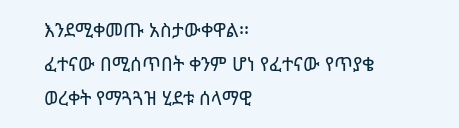እንደሚቀመጡ አስታውቀዋል፡፡
ፈተናው በሚሰጥበት ቀንም ሆነ የፈተናው የጥያቄ ወረቀት የማጓጓዝ ሂደቱ ሰላማዊ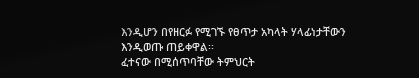እንዲሆን በየዘርፉ የሚገኙ የፀጥታ አካላት ሃላፊነታቸውን እንዲወጡ ጠይቀዋል፡፡
ፈተናው በሚሰጥባቸው ትምህርት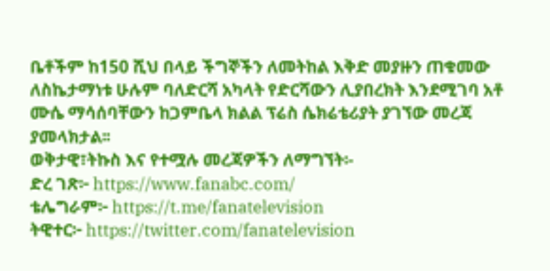ቤቶችም ከ150 ሺህ በላይ ችግኞችን ለመትከል እቅድ መያዙን ጠቁመው ለስኬታማነቱ ሁሉም ባለድርሻ አካላት የድርሻውን ሊያበረክት እንደሚገባ አቶ ሙሴ ማሳሰባቸውን ከጋምቤላ ክልል ፕሬስ ሴክሬቴሪያት ያገኘው መረጃ ያመላክታል፡፡
ወቅታዊ፣ትኩስ እና የተሟሉ መረጃዎችን ለማግኘት፡-
ድረ ገጽ፦ https://www.fanabc.com/
ቴሌግራም፦ https://t.me/fanatelevision
ትዊተር፦ https://twitter.com/fanatelevision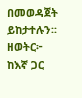በመወዳጀት ይከታተሉን፡፡
ዘወትር፦ ከእኛ ጋር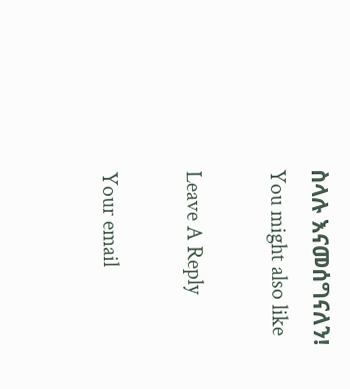ስላሉ እናመሰግናለን!
You might also like

Leave A Reply

Your email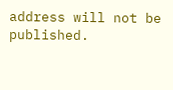address will not be published.